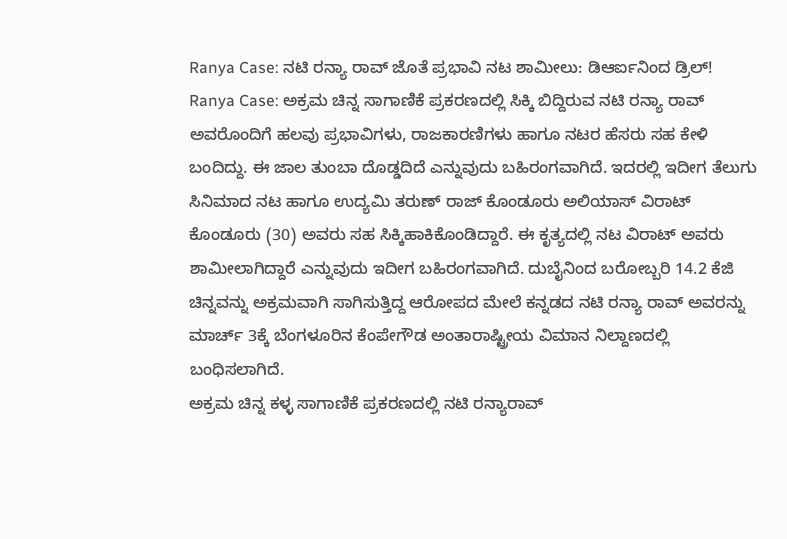Ranya Case: ನಟಿ ರನ್ಯಾ ರಾವ್ ಜೊತೆ ಪ್ರಭಾವಿ ನಟ ಶಾಮೀಲು: ಡಿಆರ್ಐನಿಂದ ಡ್ರಿಲ್!
Ranya Case: ಅಕ್ರಮ ಚಿನ್ನ ಸಾಗಾಣಿಕೆ ಪ್ರಕರಣದಲ್ಲಿ ಸಿಕ್ಕಿ ಬಿದ್ದಿರುವ ನಟಿ ರನ್ಯಾ ರಾವ್ ಅವರೊಂದಿಗೆ ಹಲವು ಪ್ರಭಾವಿಗಳು, ರಾಜಕಾರಣಿಗಳು ಹಾಗೂ ನಟರ ಹೆಸರು ಸಹ ಕೇಳಿ ಬಂದಿದ್ದು. ಈ ಜಾಲ ತುಂಬಾ ದೊಡ್ಡದಿದೆ ಎನ್ನುವುದು ಬಹಿರಂಗವಾಗಿದೆ. ಇದರಲ್ಲಿ ಇದೀಗ ತೆಲುಗು ಸಿನಿಮಾದ ನಟ ಹಾಗೂ ಉದ್ಯಮಿ ತರುಣ್ ರಾಜ್ ಕೊಂಡೂರು ಅಲಿಯಾಸ್ ವಿರಾಟ್ ಕೊಂಡೂರು (30) ಅವರು ಸಹ ಸಿಕ್ಕಿಹಾಕಿಕೊಂಡಿದ್ದಾರೆ. ಈ ಕೃತ್ಯದಲ್ಲಿ ನಟ ವಿರಾಟ್ ಅವರು ಶಾಮೀಲಾಗಿದ್ದಾರೆ ಎನ್ನುವುದು ಇದೀಗ ಬಹಿರಂಗವಾಗಿದೆ. ದುಬೈನಿಂದ ಬರೋಬ್ಬರಿ 14.2 ಕೆಜಿ ಚಿನ್ನವನ್ನು ಅಕ್ರಮವಾಗಿ ಸಾಗಿಸುತ್ತಿದ್ದ ಆರೋಪದ ಮೇಲೆ ಕನ್ನಡದ ನಟಿ ರನ್ಯಾ ರಾವ್ ಅವರನ್ನು ಮಾರ್ಚ್ 3ಕ್ಕೆ ಬೆಂಗಳೂರಿನ ಕೆಂಪೇಗೌಡ ಅಂತಾರಾಷ್ಟ್ರೀಯ ವಿಮಾನ ನಿಲ್ದಾಣದಲ್ಲಿ ಬಂಧಿಸಲಾಗಿದೆ.
ಅಕ್ರಮ ಚಿನ್ನ ಕಳ್ಳ ಸಾಗಾಣಿಕೆ ಪ್ರಕರಣದಲ್ಲಿ ನಟಿ ರನ್ಯಾರಾವ್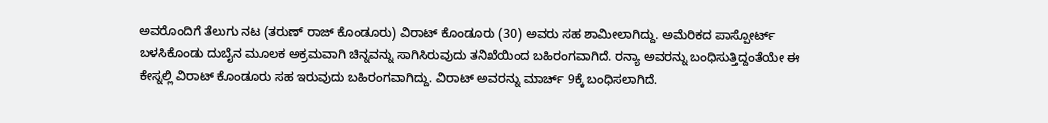ಅವರೊಂದಿಗೆ ತೆಲುಗು ನಟ (ತರುಣ್ ರಾಜ್ ಕೊಂಡೂರು) ವಿರಾಟ್ ಕೊಂಡೂರು (30) ಅವರು ಸಹ ಶಾಮೀಲಾಗಿದ್ದು. ಅಮೆರಿಕದ ಪಾಸ್ಪೋರ್ಟ್ ಬಳಸಿಕೊಂಡು ದುಬೈನ ಮೂಲಕ ಅಕ್ರಮವಾಗಿ ಚಿನ್ನವನ್ನು ಸಾಗಿಸಿರುವುದು ತನಿಖೆಯಿಂದ ಬಹಿರಂಗವಾಗಿದೆ. ರನ್ಯಾ ಅವರನ್ನು ಬಂಧಿಸುತ್ತಿದ್ದಂತೆಯೇ ಈ ಕೇಸ್ನಲ್ಲಿ ವಿರಾಟ್ ಕೊಂಡೂರು ಸಹ ಇರುವುದು ಬಹಿರಂಗವಾಗಿದ್ದು. ವಿರಾಟ್ ಅವರನ್ನು ಮಾರ್ಚ್ 9ಕ್ಕೆ ಬಂಧಿಸಲಾಗಿದೆ.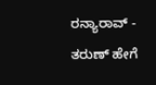ರನ್ಯಾರಾವ್ - ತರುಣ್ ಹೇಗೆ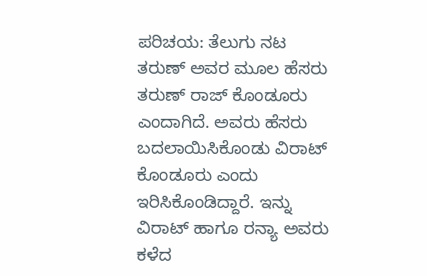ಪರಿಚಯ: ತೆಲುಗು ನಟ ತರುಣ್ ಅವರ ಮೂಲ ಹೆಸರು ತರುಣ್ ರಾಜ್ ಕೊಂಡೂರು ಎಂದಾಗಿದೆ. ಅವರು ಹೆಸರು ಬದಲಾಯಿಸಿಕೊಂಡು ವಿರಾಟ್ ಕೊಂಡೂರು ಎಂದು ಇರಿಸಿಕೊಂಡಿದ್ದಾರೆ. ಇನ್ನು ವಿರಾಟ್ ಹಾಗೂ ರನ್ಯಾ ಅವರು ಕಳೆದ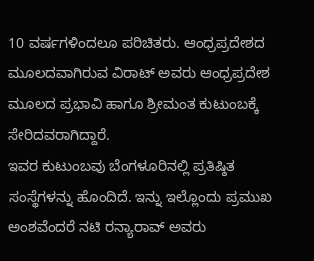10 ವರ್ಷಗಳಿಂದಲೂ ಪರಿಚಿತರು. ಆಂಧ್ರಪ್ರದೇಶದ ಮೂಲದವಾಗಿರುವ ವಿರಾಟ್ ಅವರು ಆಂಧ್ರಪ್ರದೇಶ ಮೂಲದ ಪ್ರಭಾವಿ ಹಾಗೂ ಶ್ರೀಮಂತ ಕುಟುಂಬಕ್ಕೆ ಸೇರಿದವರಾಗಿದ್ದಾರೆ.
ಇವರ ಕುಟುಂಬವು ಬೆಂಗಳೂರಿನಲ್ಲಿ ಪ್ರತಿಷ್ಠಿತ ಸಂಸ್ಥೆಗಳನ್ನು ಹೊಂದಿದೆ. ಇನ್ನು ಇಲ್ಲೊಂದು ಪ್ರಮುಖ ಅಂಶವೆಂದರೆ ನಟಿ ರನ್ಯಾರಾವ್ ಅವರು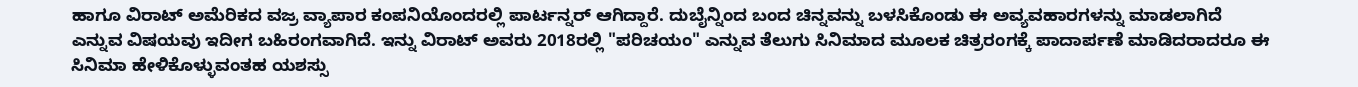ಹಾಗೂ ವಿರಾಟ್ ಅಮೆರಿಕದ ವಜ್ರ ವ್ಯಾಪಾರ ಕಂಪನಿಯೊಂದರಲ್ಲಿ ಪಾರ್ಟನ್ನರ್ ಆಗಿದ್ದಾರೆ. ದುಬೈನ್ನಿಂದ ಬಂದ ಚಿನ್ನವನ್ನು ಬಳಸಿಕೊಂಡು ಈ ಅವ್ಯವಹಾರಗಳನ್ನು ಮಾಡಲಾಗಿದೆ ಎನ್ನುವ ವಿಷಯವು ಇದೀಗ ಬಹಿರಂಗವಾಗಿದೆ. ಇನ್ನು ವಿರಾಟ್ ಅವರು 2018ರಲ್ಲಿ "ಪರಿಚಯಂ" ಎನ್ನುವ ತೆಲುಗು ಸಿನಿಮಾದ ಮೂಲಕ ಚಿತ್ರರಂಗಕ್ಕೆ ಪಾದಾರ್ಪಣೆ ಮಾಡಿದರಾದರೂ ಈ ಸಿನಿಮಾ ಹೇಳಿಕೊಳ್ಳುವಂತಹ ಯಶಸ್ಸು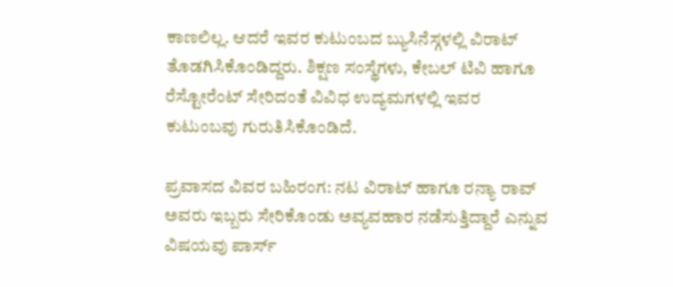ಕಾಣಲಿಲ್ಲ. ಆದರೆ ಇವರ ಕುಟುಂಬದ ಬ್ಯುಸಿನೆಸ್ಗಳಲ್ಲಿ ವಿರಾಟ್ ತೊಡಗಿಸಿಕೊಂಡಿದ್ದರು. ಶಿಕ್ಷಣ ಸಂಸ್ಥೆಗಳು, ಕೇಬಲ್ ಟಿವಿ ಹಾಗೂ ರೆಸ್ಟೋರೆಂಟ್ ಸೇರಿದಂತೆ ವಿವಿಧ ಉದ್ಯಮಗಳಲ್ಲಿ ಇವರ ಕುಟುಂಬವು ಗುರುತಿಸಿಕೊಂಡಿದೆ.

ಪ್ರವಾಸದ ವಿವರ ಬಹಿರಂಗ: ನಟ ವಿರಾಟ್ ಹಾಗೂ ರನ್ಯಾ ರಾವ್ ಅವರು ಇಬ್ಬರು ಸೇರಿಕೊಂಡು ಅವ್ಯವಹಾರ ನಡೆಸುತ್ತಿದ್ದಾರೆ ಎನ್ನುವ ವಿಷಯವು ಪಾರ್ಸ್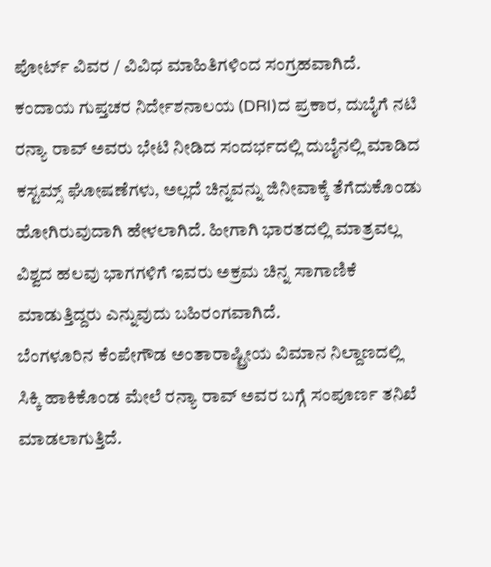ಪೋರ್ಟ್ ವಿವರ / ವಿವಿಧ ಮಾಹಿತಿಗಳಿಂದ ಸಂಗ್ರಹವಾಗಿದೆ. ಕಂದಾಯ ಗುಪ್ತಚರ ನಿರ್ದೇಶನಾಲಯ (DRI)ದ ಪ್ರಕಾರ, ದುಬೈಗೆ ನಟಿ ರನ್ಯಾ ರಾವ್ ಅವರು ಭೇಟಿ ನೀಡಿದ ಸಂದರ್ಭದಲ್ಲಿ ದುಬೈನಲ್ಲಿ ಮಾಡಿದ ಕಸ್ಟಮ್ಸ್ ಘೋಷಣೆಗಳು, ಅಲ್ಲದೆ ಚಿನ್ನವನ್ನು ಜಿನೀವಾಕ್ಕೆ ತೆಗೆದುಕೊಂಡು ಹೋಗಿರುವುದಾಗಿ ಹೇಳಲಾಗಿದೆ. ಹೀಗಾಗಿ ಭಾರತದಲ್ಲಿ ಮಾತ್ರವಲ್ಲ ವಿಶ್ವದ ಹಲವು ಭಾಗಗಳಿಗೆ ಇವರು ಅಕ್ರಮ ಚಿನ್ನ ಸಾಗಾಣಿಕೆ ಮಾಡುತ್ತಿದ್ದರು ಎನ್ನುವುದು ಬಹಿರಂಗವಾಗಿದೆ.
ಬೆಂಗಳೂರಿನ ಕೆಂಪೇಗೌಡ ಅಂತಾರಾಷ್ಟ್ರೀಯ ವಿಮಾನ ನಿಲ್ದಾಣದಲ್ಲಿ ಸಿಕ್ಕಿ ಹಾಕಿಕೊಂಡ ಮೇಲೆ ರನ್ಯಾ ರಾವ್ ಅವರ ಬಗ್ಗೆ ಸಂಪೂರ್ಣ ತನಿಖೆ ಮಾಡಲಾಗುತ್ತಿದೆ.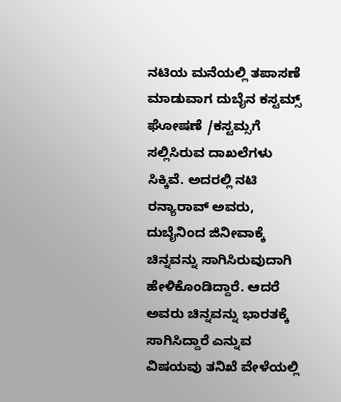ನಟಿಯ ಮನೆಯಲ್ಲಿ ತಪಾಸಣೆ ಮಾಡುವಾಗ ದುಬೈನ ಕಸ್ಟಮ್ಸ್ ಘೋಷಣೆ /ಕಸ್ಟಮ್ಸಗೆ ಸಲ್ಲಿಸಿರುವ ದಾಖಲೆಗಳು ಸಿಕ್ಕಿವೆ. ಅದರಲ್ಲಿ ನಟಿ ರನ್ಯಾರಾವ್ ಅವರು, ದುಬೈನಿಂದ ಜಿನೀವಾಕ್ಕೆ ಚಿನ್ನವನ್ನು ಸಾಗಿಸಿರುವುದಾಗಿ ಹೇಳಿಕೊಂಡಿದ್ದಾರೆ. ಆದರೆ ಅವರು ಚಿನ್ನವನ್ನು ಭಾರತಕ್ಕೆ ಸಾಗಿಸಿದ್ದಾರೆ ಎನ್ನುವ ವಿಷಯವು ತನಿಖೆ ವೇಳೆಯಲ್ಲಿ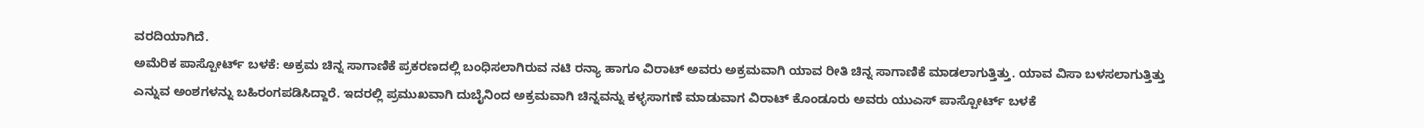ವರದಿಯಾಗಿದೆ.
ಅಮೆರಿಕ ಪಾಸ್ಪೋರ್ಟ್ ಬಳಕೆ: ಅಕ್ರಮ ಚಿನ್ನ ಸಾಗಾಣಿಕೆ ಪ್ರಕರಣದಲ್ಲಿ ಬಂಧಿಸಲಾಗಿರುವ ನಟಿ ರನ್ಯಾ ಹಾಗೂ ವಿರಾಟ್ ಅವರು ಅಕ್ರಮವಾಗಿ ಯಾವ ರೀತಿ ಚಿನ್ನ ಸಾಗಾಣಿಕೆ ಮಾಡಲಾಗುತ್ತಿತ್ತು. ಯಾವ ವಿಸಾ ಬಳಸಲಾಗುತ್ತಿತ್ತು ಎನ್ನುವ ಅಂಶಗಳನ್ನು ಬಹಿರಂಗಪಡಿಸಿದ್ದಾರೆ. ಇದರಲ್ಲಿ ಪ್ರಮುಖವಾಗಿ ದುಬೈನಿಂದ ಅಕ್ರಮವಾಗಿ ಚಿನ್ನವನ್ನು ಕಳ್ಳಸಾಗಣೆ ಮಾಡುವಾಗ ವಿರಾಟ್ ಕೊಂಡೂರು ಅವರು ಯುಎಸ್ ಪಾಸ್ಪೋರ್ಟ್ ಬಳಕೆ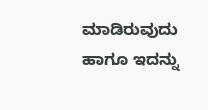ಮಾಡಿರುವುದು ಹಾಗೂ ಇದನ್ನು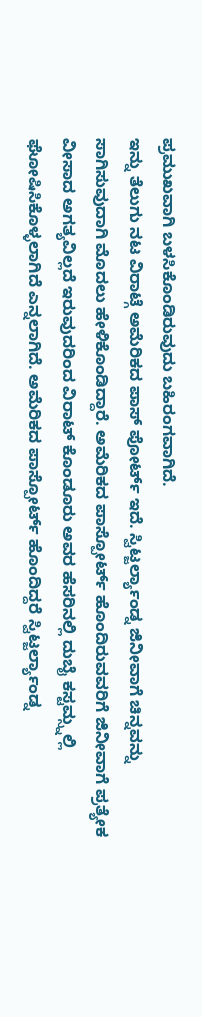ಪ್ರಮುಖವಾಗಿ ಬಳಸಿಕೊಂಡಿರುವುದು ಬಹಿರಂಗವಾಗಿದೆ.
ಇನ್ನು ತೆಲುಗು ನಟ ವಿರಾಟ್ಗೆ ಅಮೆರಿಕದ ಪಾಸ್ ಪೋರ್ಟ್ ಇದೆ. ಸ್ವಿಟ್ಜರ್ಲ್ಯಾಂಡ್ನ ಜಿನೀವಾಗೆ ಚಿನ್ನವನ್ನು ಸಾಗಿಸುವುದಾಗಿ ಮೊದಲು ಹೇಳಿಕೊಂಡಿದ್ದಾರೆ. ಅಮೆರಿಕದ ಪಾಸ್ಪೋರ್ಟ್ ಹೊಂದಿರುವವರಿಗೆ ಜಿನೀವಾಗೆ ಪ್ರತ್ಯೇಕ ವೀಸಾದ ಅಗತ್ಯವಿಲ್ಲದೆ ಇರುವುದರಿಂದ ವಿರಾಟ್ ಕೊಂಡೂರು ಅವರ ಹೆಸರಿನಲ್ಲಿ ದುಬೈ ಕಸ್ಟಮ್ಸ್ನಲ್ಲಿ ಘೋಷಿಸಿಕೊಳ್ಳಲಾಗಿದೆ ಎನ್ನಲಾಗಿದೆ. ಅಮೆರಿಕದ ಪಾಸ್ಪೋರ್ಟ್ ಹೊಂದಿದ್ದರೆ ಸ್ವಿಟ್ಜರ್ಲ್ಯಾಂಡ್ನ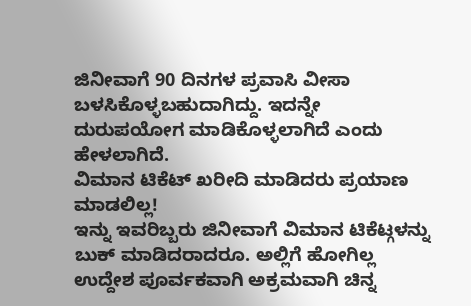ಜಿನೀವಾಗೆ 90 ದಿನಗಳ ಪ್ರವಾಸಿ ವೀಸಾ ಬಳಸಿಕೊಳ್ಳಬಹುದಾಗಿದ್ದು. ಇದನ್ನೇ ದುರುಪಯೋಗ ಮಾಡಿಕೊಳ್ಳಲಾಗಿದೆ ಎಂದು ಹೇಳಲಾಗಿದೆ.
ವಿಮಾನ ಟಿಕೆಟ್ ಖರೀದಿ ಮಾಡಿದರು ಪ್ರಯಾಣ ಮಾಡಲಿಲ್ಲ!
ಇನ್ನು ಇವರಿಬ್ಬರು ಜಿನೀವಾಗೆ ವಿಮಾನ ಟಿಕೆಟ್ಗಳನ್ನು ಬುಕ್ ಮಾಡಿದರಾದರೂ. ಅಲ್ಲಿಗೆ ಹೋಗಿಲ್ಲ ಉದ್ದೇಶ ಪೂರ್ವಕವಾಗಿ ಅಕ್ರಮವಾಗಿ ಚಿನ್ನ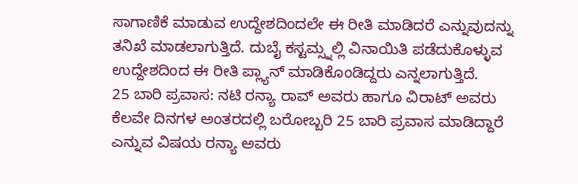ಸಾಗಾಣಿಕೆ ಮಾಡುವ ಉದ್ದೇಶದಿಂದಲೇ ಈ ರೀತಿ ಮಾಡಿದರೆ ಎನ್ನುವುದನ್ನು ತನಿಖೆ ಮಾಡಲಾಗುತ್ತಿದೆ. ದುಬೈ ಕಸ್ಟಮ್ಸ್ನಲ್ಲಿ ವಿನಾಯಿತಿ ಪಡೆದುಕೊಳ್ಳುವ ಉದ್ದೇಶದಿಂದ ಈ ರೀತಿ ಪ್ಲ್ಯಾನ್ ಮಾಡಿಕೊಂಡಿದ್ದರು ಎನ್ನಲಾಗುತ್ತಿದೆ.
25 ಬಾರಿ ಪ್ರವಾಸ: ನಟಿ ರನ್ಯಾ ರಾವ್ ಅವರು ಹಾಗೂ ವಿರಾಟ್ ಅವರು ಕೆಲವೇ ದಿನಗಳ ಅಂತರದಲ್ಲಿ ಬರೋಬ್ಬರಿ 25 ಬಾರಿ ಪ್ರವಾಸ ಮಾಡಿದ್ದಾರೆ ಎನ್ನುವ ವಿಷಯ ರನ್ಯಾ ಅವರು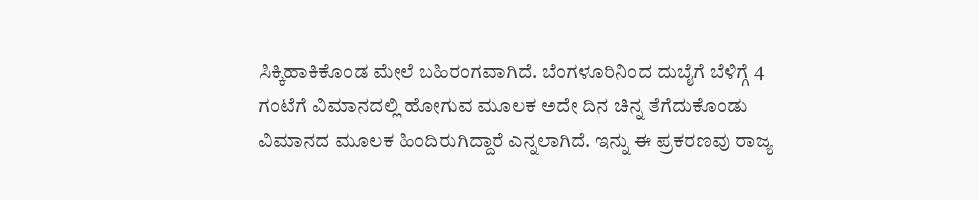ಸಿಕ್ಕಿಹಾಕಿಕೊಂಡ ಮೇಲೆ ಬಹಿರಂಗವಾಗಿದೆ. ಬೆಂಗಳೂರಿನಿಂದ ದುಬೈಗೆ ಬೆಳಿಗ್ಗೆ 4 ಗಂಟೆಗೆ ವಿಮಾನದಲ್ಲಿ ಹೋಗುವ ಮೂಲಕ ಅದೇ ದಿನ ಚಿನ್ನ ತೆಗೆದುಕೊಂಡು ವಿಮಾನದ ಮೂಲಕ ಹಿಂದಿರುಗಿದ್ದಾರೆ ಎನ್ನಲಾಗಿದೆ. ಇನ್ನು ಈ ಪ್ರಕರಣವು ರಾಜ್ಯ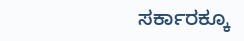ಸರ್ಕಾರಕ್ಕೂ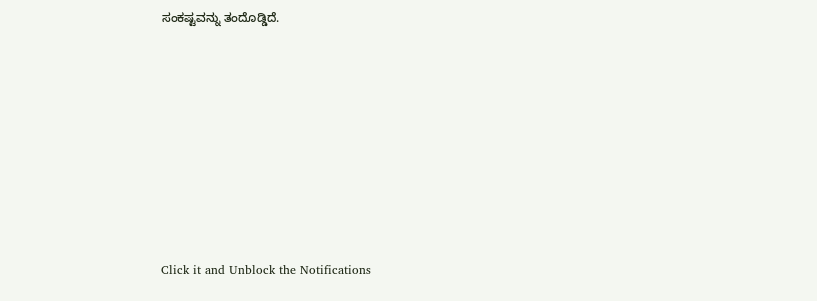ಸಂಕಷ್ಟವನ್ನು ತಂದೊಡ್ಡಿದೆ.












Click it and Unblock the Notifications